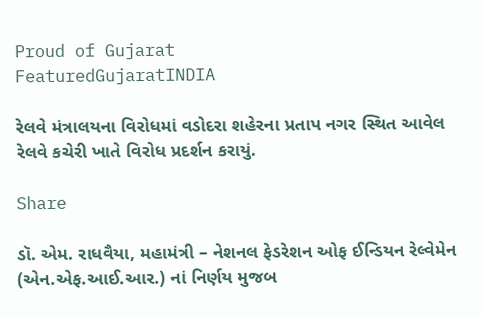Proud of Gujarat
FeaturedGujaratINDIA

રેલવે મંત્રાલયના વિરોધમાં વડોદરા શહેરના પ્રતાપ નગર સ્થિત આવેલ રેલવે કચેરી ખાતે વિરોધ પ્રદર્શન કરાયું.

Share

ડૉ. એમ. રાધવૈયા, મહામંત્રી – નેશનલ ફેડરેશન ઓફ ઈન્ડિયન રેલ્વેમેન (એન.એફ.આઈ.આર.) નાં નિર્ણય મુજબ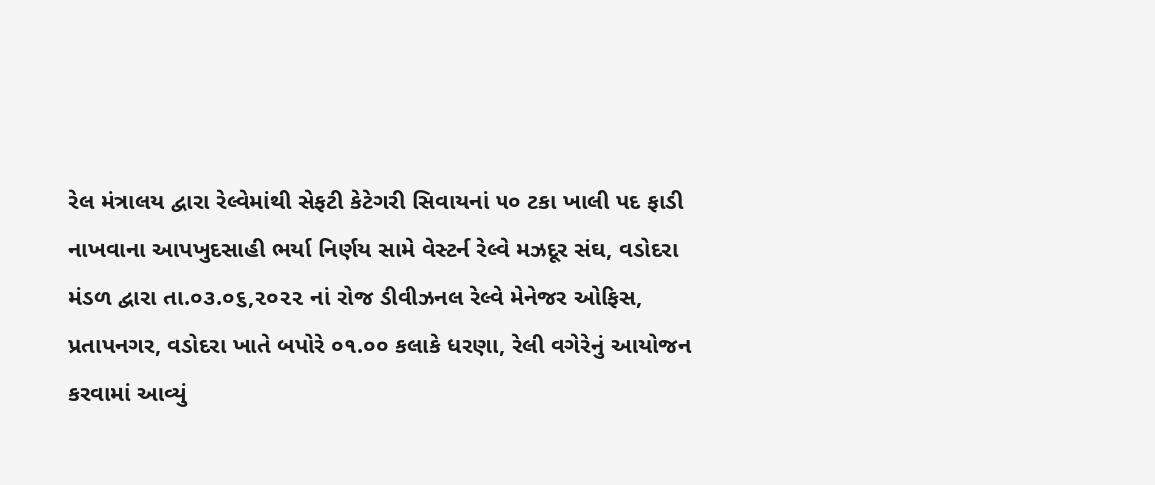રેલ મંત્રાલય દ્વારા રેલ્વેમાંથી સેફટી કેટેગરી સિવાયનાં ૫૦ ટકા ખાલી પદ ફાડી નાખવાના આપખુદસાહી ભર્યા નિર્ણય સામે વેસ્ટર્ન રેલ્વે મઝદૂર સંઘ, વડોદરા મંડળ દ્વારા તા.૦૩.૦૬,૨૦૨૨ નાં રોજ ડીવીઝનલ રેલ્વે મેનેજર ઓફિસ, પ્રતાપનગર, વડોદરા ખાતે બપોરે ૦૧.૦૦ કલાકે ધરણા, રેલી વગેરેનું આયોજન કરવામાં આવ્યું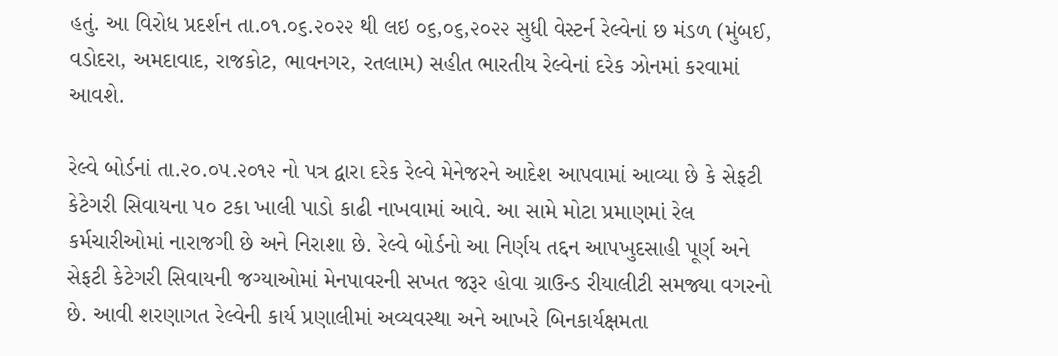હતું. આ વિરોધ પ્રદર્શન તા.૦૧.૦૬.૨૦૨૨ થી લઇ ૦૬,૦૬,૨૦૨૨ સુધી વેસ્ટર્ન રેલ્વેનાં છ મંડળ (મુંબઈ, વડોદરા, અમદાવાદ, રાજકોટ, ભાવનગર, રતલામ) સહીત ભારતીય રેલ્વેનાં દરેક ઝોનમાં કરવામાં આવશે.

રેલ્વે બોર્ડનાં તા.૨૦.૦૫.૨૦૧૨ નો પત્ર દ્વારા દરેક રેલ્વે મેનેજરને આદેશ આપવામાં આવ્યા છે કે સેફટી કેટેગરી સિવાયના ૫૦ ટકા ખાલી પાડો કાઢી નાખવામાં આવે. આ સામે મોટા પ્રમાણમાં રેલ કર્મચારીઓમાં નારાજગી છે અને નિરાશા છે. રેલ્વે બોર્ડનો આ નિર્ણય તદ્દન આપખુદસાહી પૂર્ણ અને સેફટી કેટેગરી સિવાયની જગ્યાઓમાં મેનપાવરની સખત જરૂર હોવા ગ્રાઉન્ડ રીયાલીટી સમજ્યા વગરનો છે. આવી શરણાગત રેલ્વેની કાર્ય પ્રણાલીમાં અવ્યવસ્થા અને આખરે બિનકાર્યક્ષમતા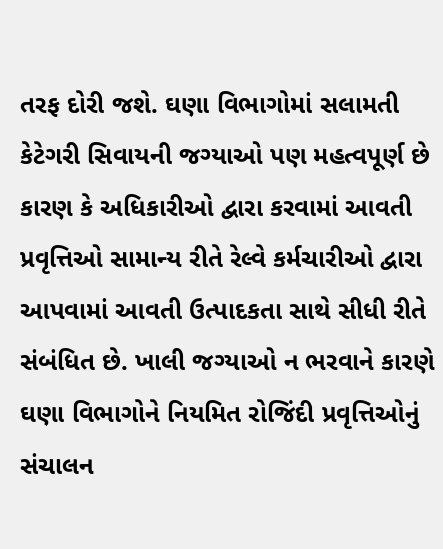તરફ દોરી જશે. ઘણા વિભાગોમાં સલામતી કેટેગરી સિવાયની જગ્યાઓ પણ મહત્વપૂર્ણ છે કારણ કે અધિકારીઓ દ્વારા કરવામાં આવતી પ્રવૃત્તિઓ સામાન્ય રીતે રેલ્વે કર્મચારીઓ દ્વારા આપવામાં આવતી ઉત્પાદકતા સાથે સીધી રીતે સંબંધિત છે. ખાલી જગ્યાઓ ન ભરવાને કારણે ઘણા વિભાગોને નિયમિત રોજિંદી પ્રવૃત્તિઓનું સંચાલન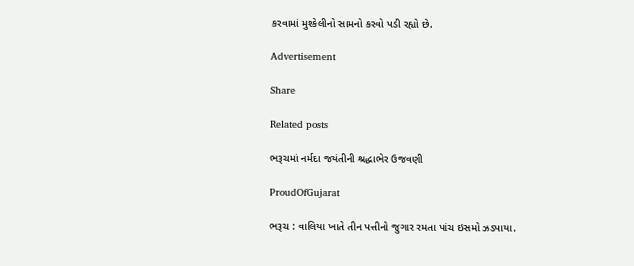કરવામાં મુશ્કેલીનો સામનો કરવો પડી રહ્યો છે.

Advertisement

Share

Related posts

ભરૂચમાં નર્મદા જયંતીની શ્રદ્ધાભેર ઉજવણી

ProudOfGujarat

ભરૂચ : વાલિયા ખાતે તીન પત્તીનો જુગાર રમતા પાંચ ઇસમો ઝડપાયા.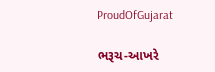ProudOfGujarat

ભરૂચ-આખરે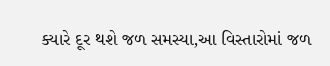ક્યારે દૂર થશે જળ સમસ્યા,આ વિસ્તારોમાં જળ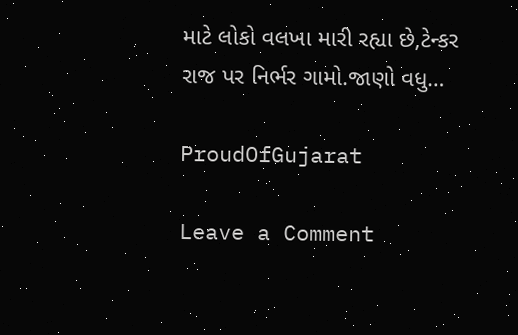માટે લોકો વલખા મારી રહ્યા છે,ટેન્કર રાજ પર નિર્ભર ગામો.જાણો વધુ…

ProudOfGujarat

Leave a Comment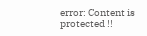error: Content is protected !!